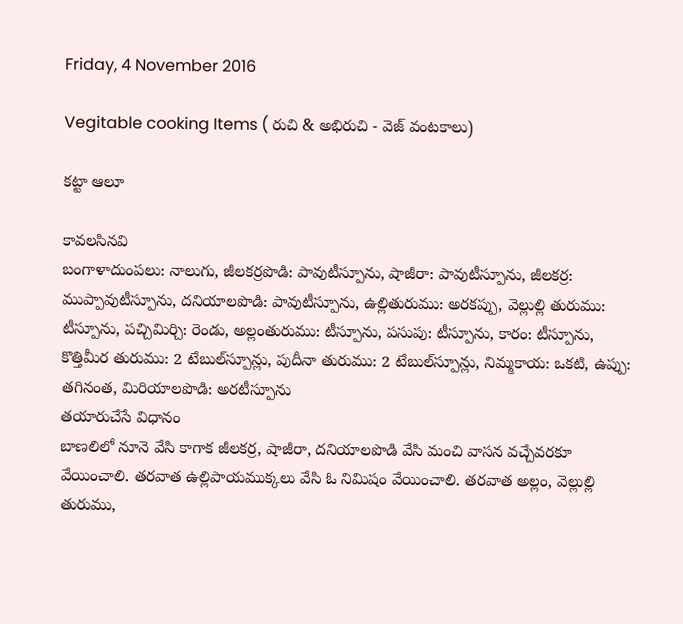Friday, 4 November 2016

Vegitable cooking Items ( రుచి & అభిరుచి - వెజ్ వంటకాలు)

కట్టా ఆలూ

కావలసినవి
బంగాళాదుంపలు: నాలుగు, జీలకర్రపొడి: పావుటీస్పూను, షాజీరా: పావుటీస్పూను, జీలకర్ర: ముప్పావుటీస్పూను, దనియాలపొడి: పావుటీస్పూను, ఉల్లితురుము: అరకప్పు, వెల్లుల్లి తురుము: టీస్పూను, పచ్చిమిర్చి: రెండు, అల్లంతురుము: టీస్పూను, పసుపు: టీస్పూను, కారం: టీస్పూను, కొత్తిమీర తురుము: 2 టేబుల్‌స్పూన్లు, పుదీనా తురుము: 2 టేబుల్‌స్పూన్లు, నిమ్మకాయ: ఒకటి, ఉప్పు: తగినంత, మిరియాలపొడి: అరటీస్పూను
తయారుచేసే విధానం
బాణలిలో నూనె వేసి కాగాక జీలకర్ర, షాజీరా, దనియాలపొడి వేసి మంచి వాసన వచ్చేవరకూ వేయించాలి. తరవాత ఉల్లిపాయముక్కలు వేసి ఓ నిమిషం వేయించాలి. తరవాత అల్లం, వెల్లుల్లి తురుము,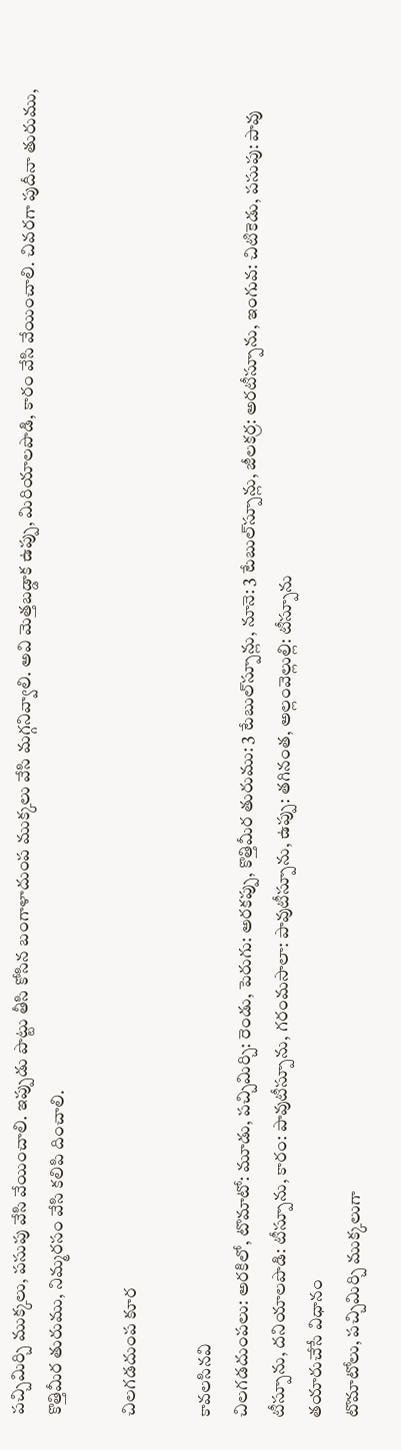పచ్చిమిర్చి ముక్కలు, పసుపు వేసి వేయించాలి. ఇప్పుడు పొట్టు తీసి కోసిన బంగాళాదుంప ముక్కలు వేసి మగ్గనివ్వాలి. అవి మెత్తబడ్డాక ఉప్పు, మిరియాలపొడి, కారం వేసి వేయించాలి. చివరగా పుదీనా తురుము, కొత్తిమీర తురుము, నిమ్మరసం వేసి కలిపి దించాలి.

చిలగడదుంప కూర

కావలసినవి
చిలగడదుంపలు: అరకిలో, టొమాటో: మూడు, పచ్చిమిర్చి: రెండు, పెరుగు: అరకప్పు, కొత్తిమీర తురుము: 3 టేబుల్‌స్పూన్లు, నూనె: 3 టేబుల్‌స్పూన్లు, జీలకర్ర: అరటీస్పూను, ఇంగువ: చిటికెడు, పసుపు: పావు టీస్పూను, దనియాలపొడి: టీస్పూను, కారం: పావుటీస్పూను, గరంమసాలా: పావుటీస్పూను, ఉప్పు: తగినంత, అల్లంవెల్లుల్లి: టీస్పూను
తయారుచేసే విధానం
టొమాటోలు, పచ్చిమిర్చి ముక్కలుగా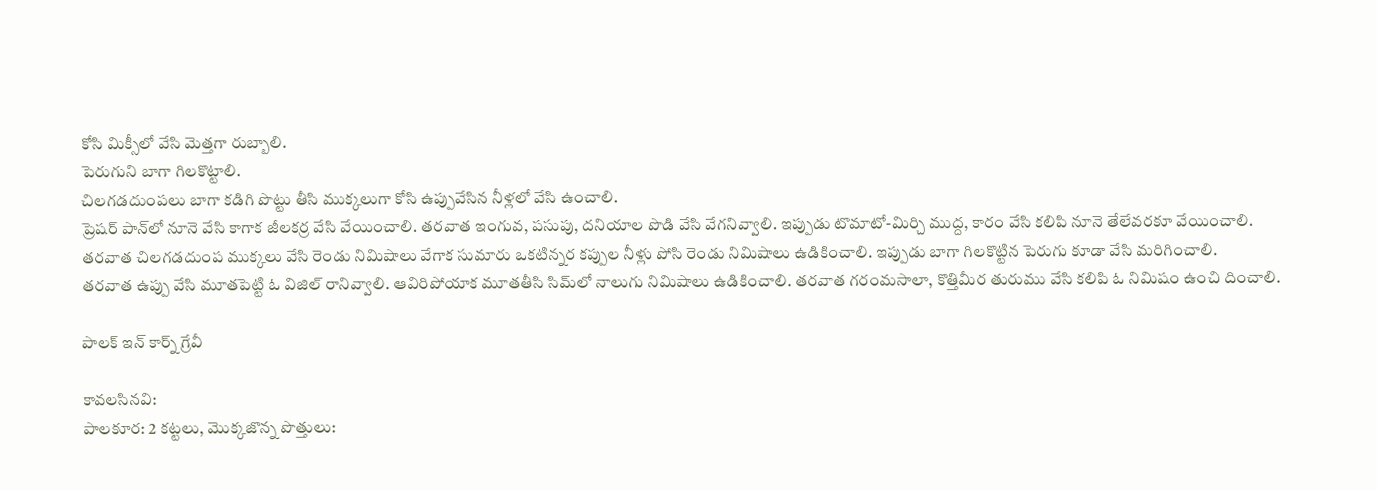కోసి మిక్సీలో వేసి మెత్తగా రుబ్బాలి.
పెరుగుని బాగా గిలకొట్టాలి.
చిలగడదుంపలు బాగా కడిగి పొట్టు తీసి ముక్కలుగా కోసి ఉప్పువేసిన నీళ్లలో వేసి ఉంచాలి.
ప్రెషర్‌ పాన్‌లో నూనె వేసి కాగాక జీలకర్ర వేసి వేయించాలి. తరవాత ఇంగువ, పసుపు, దనియాల పొడి వేసి వేగనివ్వాలి. ఇప్పుడు టొమాటో-మిర్చి ముద్ద, కారం వేసి కలిపి నూనె తేలేవరకూ వేయించాలి. తరవాత చిలగడదుంప ముక్కలు వేసి రెండు నిమిషాలు వేగాక సుమారు ఒకటిన్నర కప్పుల నీళ్లు పోసి రెండు నిమిషాలు ఉడికించాలి. ఇప్పుడు బాగా గిలకొట్టిన పెరుగు కూడా వేసి మరిగించాలి.
తరవాత ఉప్పు వేసి మూతపెట్టి ఓ విజిల్‌ రానివ్వాలి. ఆవిరిపోయాక మూతతీసి సిమ్‌లో నాలుగు నిమిషాలు ఉడికించాలి. తరవాత గరంమసాలా, కొత్తిమీర తురుము వేసి కలిపి ఓ నిమిషం ఉంచి దించాలి.

పాలక్‌ ఇన్‌ కార్న్‌ గ్రేవీ

కావలసినవి:
పాలకూర: 2 కట్టలు, మొక్కజొన్న పొత్తులు: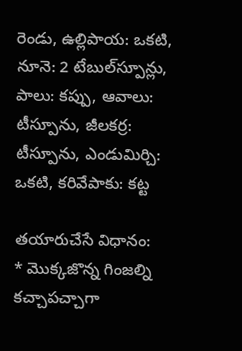రెండు, ఉల్లిపాయ: ఒకటి, నూనె: 2 టేబుల్‌స్పూన్లు, పాలు: కప్పు, ఆవాలు: టీస్పూను, జీలకర్ర: టీస్పూను, ఎండుమిర్చి: ఒకటి, కరివేపాకు: కట్ట

తయారుచేసే విధానం:
* మొక్కజొన్న గింజల్ని కచ్చాపచ్చాగా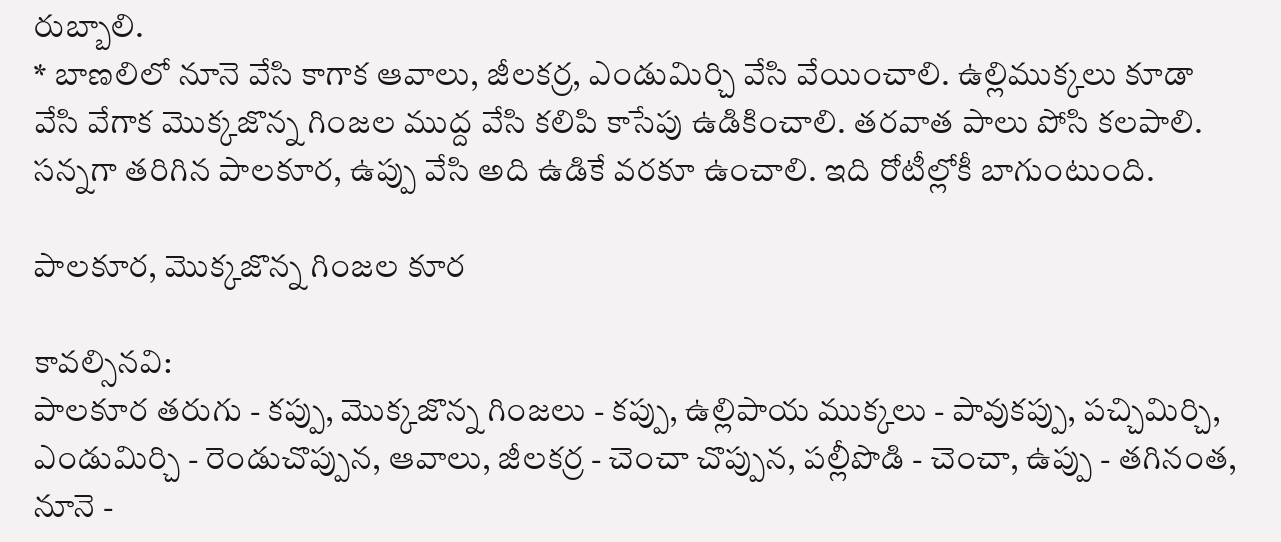రుబ్బాలి.
* బాణలిలో నూనె వేసి కాగాక ఆవాలు, జీలకర్ర, ఎండుమిర్చి వేసి వేయించాలి. ఉల్లిముక్కలు కూడా వేసి వేగాక మొక్కజొన్న గింజల ముద్ద వేసి కలిపి కాసేపు ఉడికించాలి. తరవాత పాలు పోసి కలపాలి. సన్నగా తరిగిన పాలకూర, ఉప్పు వేసి అది ఉడికే వరకూ ఉంచాలి. ఇది రోటీల్లోకీ బాగుంటుంది.

పాలకూర, మొక్కజొన్న గింజల కూర

కావల్సినవి:
పాలకూర తరుగు - కప్పు, మొక్కజొన్న గింజలు - కప్పు, ఉల్లిపాయ ముక్కలు - పావుకప్పు, పచ్చిమిర్చి, ఎండుమిర్చి - రెండుచొప్పున, ఆవాలు, జీలకర్ర - చెంచా చొప్పున, పల్లీపొడి - చెంచా, ఉప్పు - తగినంత, నూనె -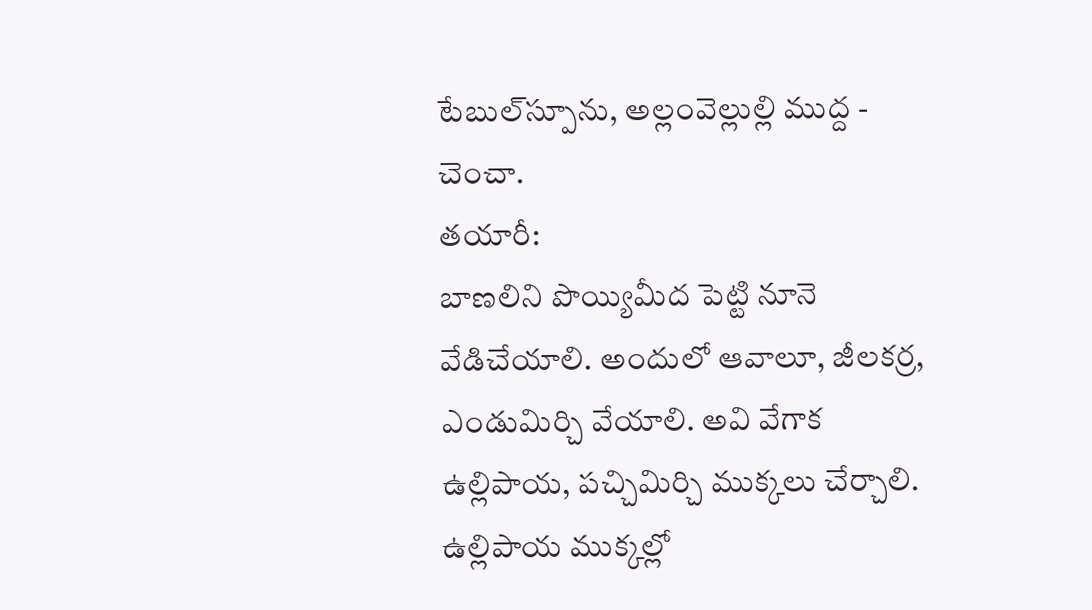టేబుల్‌స్పూను, అల్లంవెల్లుల్లి ముద్ద - చెంచా.
తయారీ:
బాణలిని పొయ్యిమీద పెట్టి నూనె వేడిచేయాలి. అందులో ఆవాలూ, జీలకర్ర, ఎండుమిర్చి వేయాలి. అవి వేగాక ఉల్లిపాయ, పచ్చిమిర్చి ముక్కలు చేర్చాలి. ఉల్లిపాయ ముక్కల్లో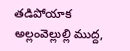తడిపోయాక అల్లంవెల్లుల్లి ముద్ద,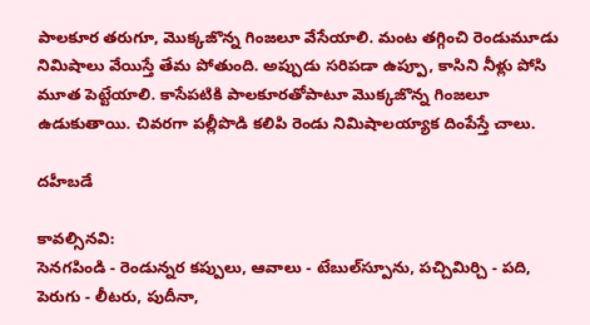పాలకూర తరుగూ, మొక్కజొన్న గింజలూ వేసేయాలి. మంట తగ్గించి రెండుమూడు నిమిషాలు వేయిస్తే తేమ పోతుంది. అప్పుడు సరిపడా ఉప్పూ, కాసిని నీళ్లు పోసి మూత పెట్టేయాలి. కాసేపటికి పాలకూరతోపాటూ మొక్కజొన్న గింజలూ ఉడుకుతాయి. చివరగా పల్లీపొడి కలిపి రెండు నిమిషాలయ్యాక దింపేస్తే చాలు.

దహీబడే

కావల్సినవి:
సెనగపిండి - రెండున్నర కప్పులు, ఆవాలు - టేబుల్‌స్పూను, పచ్చిమిర్చి - పది, పెరుగు - లీటరు, పుదీనా,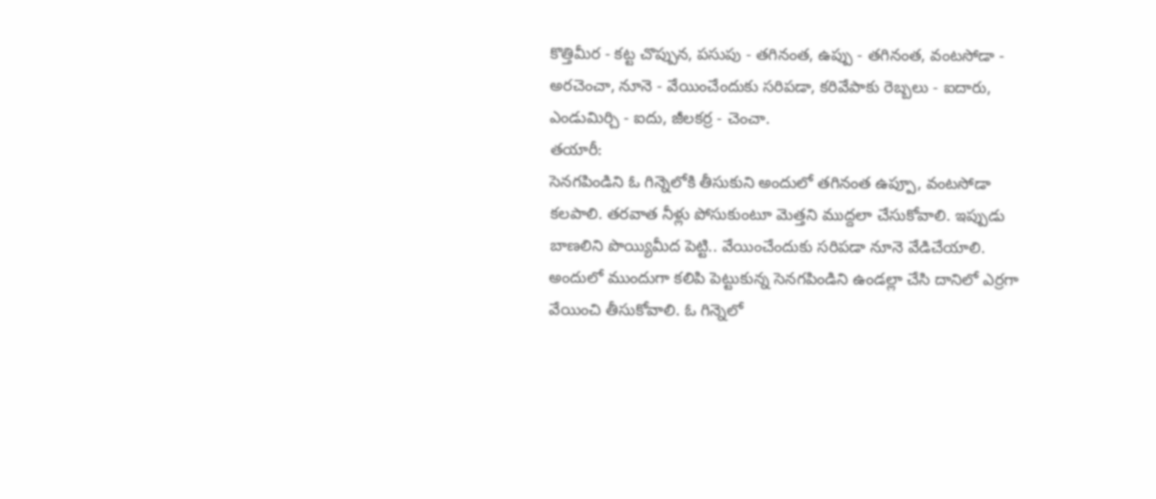కొత్తిమీర - కట్ట చొప్పున, పసుపు - తగినంత, ఉప్పు - తగినంత, వంటసోడా - అరచెంచా, నూనె - వేయించేందుకు సరిపడా, కరివేపాకు రెబ్బలు - ఐదారు, ఎండుమిర్చి - ఐదు, జీలకర్ర - చెంచా.
తయారీ:
సెనగపిండిని ఓ గిన్నెలోకి తీసుకుని అందులో తగినంత ఉప్పూ, వంటసోడా కలపాలి. తరవాత నీళ్లు పోసుకుంటూ మెత్తని ముద్దలా చేసుకోవాలి. ఇప్పుడు బాణలిని పొయ్యిమీద పెట్టి.. వేయించేందుకు సరిపడా నూనె వేడిచేయాలి. అందులో ముందుగా కలిపి పెట్టుకున్న సెనగపిండిని ఉండల్లా చేసి దానిలో ఎర్రగా వేయించి తీసుకోవాలి. ఓ గిన్నెలో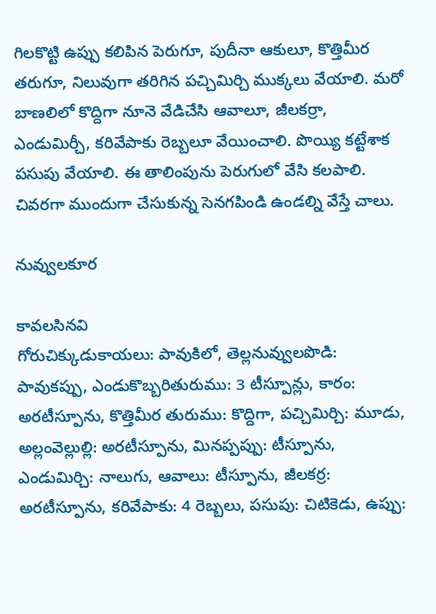గిలకొట్టి ఉప్పు కలిపిన పెరుగూ, పుదీనా ఆకులూ, కొత్తిమీర తరుగూ, నిలువుగా తరిగిన పచ్చిమిర్చి ముక్కలు వేయాలి. మరో బాణలిలో కొద్దిగా నూనె వేడిచేసి ఆవాలూ, జీలకర్రా, ఎండుమిర్చీ, కరివేపాకు రెబ్బలూ వేయించాలి. పొయ్యి కట్టేశాక పసుపు వేయాలి. ఈ తాలింపును పెరుగులో వేసి కలపాలి. చివరగా ముందుగా చేసుకున్న సెనగపిండి ఉండల్ని వేస్తే చాలు.

నువ్వులకూర

కావలసినవి
గోరుచిక్కుడుకాయలు: పావుకిలో, తెల్లనువ్వులపొడి: పావుకప్పు, ఎండుకొబ్బరితురుము: 3 టీస్పూన్లు, కారం: అరటీస్పూను, కొత్తిమీర తురుము: కొద్దిగా, పచ్చిమిర్చి: మూడు, అల్లంవెల్లుల్లి: అరటీస్పూను, మినప్పప్పు: టీస్పూను, ఎండుమిర్చి: నాలుగు, ఆవాలు: టీస్పూను, జీలకర్ర: అరటీస్పూను, కరివేపాకు: 4 రెబ్బలు, పసుపు: చిటికెడు, ఉప్పు: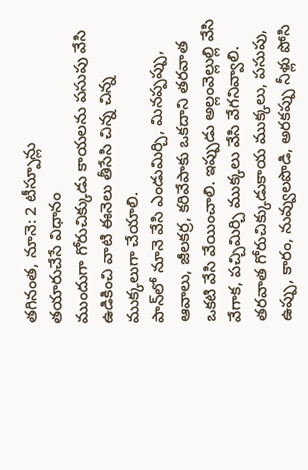తగినంత, నూనె: 2 టీస్పూన్లు
తయారుచేసే విధానం
ముందుగా గోరుచిక్కుడు కాయలను పసుపు వేసి ఉడికించి వాటి ఈనెలు తీసేసి చిన్న చిన్న ముక్కలుగా చేయాలి.
పాన్‌లో నూనె వేసి ఎండుమిర్చి, మినప్పప్పు, ఆవాలు, జీలకర్ర, కరివేపాకు ఒకదాని తరవాత ఒకటి వేసి వేయించాలి. ఇప్పుడు అల్లంవెల్లుల్లి వేసి వేగాక, పచ్చిమిర్చి ముక్కలు వేసి వేగనివ్వాలి. తరవాత గోరుచిక్కుడుకాయ ముక్కలు, పసుపు, ఉప్పు, కారం, నువ్వులపొడి, అరకప్పు నీళ్లు పోసి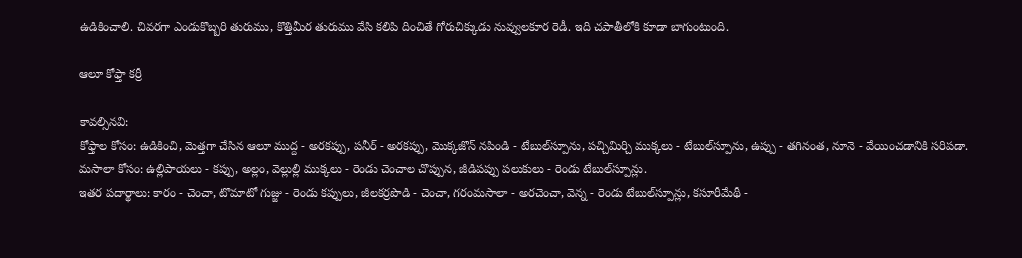ఉడికించాలి. చివరగా ఎండుకొబ్బరి తురుము, కొత్తిమీర తురుము వేసి కలిపి దించితే గోరుచిక్కుడు నువ్వులకూర రెడీ. ఇది చపాతీలోకి కూడా బాగుంటుంది.

ఆలూ కోఫ్తా కర్రీ

కావల్సినవి:
కోఫ్తాల కోసం: ఉడికించి, మెత్తగా చేసిన ఆలూ ముద్ద - అరకప్పు, పనీర్‌ - అరకప్పు, మొక్కజొన్ నపిండి - టేబుల్‌స్పూను, పచ్చిమిర్చి ముక్కలు - టేబుల్‌స్పూను, ఉప్పు - తగినంత, నూనె - వేయించడానికి సరిపడా.
మసాలా కోసం: ఉల్లిపాయలు - కప్పు, అల్లం, వెల్లుల్లి ముక్కలు - రెండు చెంచాల చొప్పున, జీడిపప్పు పలుకులు - రెండు టేబుల్‌స్పూన్లు.
ఇతర పదార్థాలు: కారం - చెంచా, టొమాటో గుజ్జు - రెండు కప్పులు, జీలకర్రపొడి - చెంచా, గరంమసాలా - అరచెంచా, వెన్న - రెండు టేబుల్‌స్పూన్లు, కసూరీమేథీ -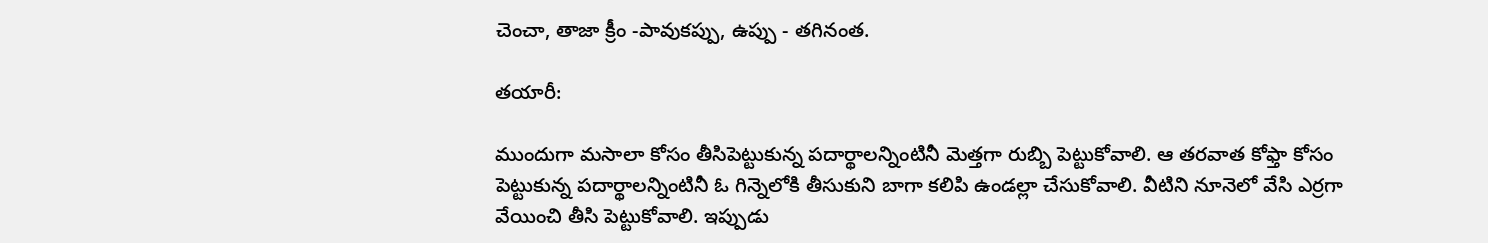చెంచా, తాజా క్రీం -పావుకప్పు, ఉప్పు - తగినంత.

తయారీ:

ముందుగా మసాలా కోసం తీసిపెట్టుకున్న పదార్థాలన్నింటినీ మెత్తగా రుబ్బి పెట్టుకోవాలి. ఆ తరవాత కోఫ్తా కోసం పెట్టుకున్న పదార్థాలన్నింటినీ ఓ గిన్నెలోకి తీసుకుని బాగా కలిపి ఉండల్లా చేసుకోవాలి. వీటిని నూనెలో వేసి ఎర్రగా వేయించి తీసి పెట్టుకోవాలి. ఇప్పుడు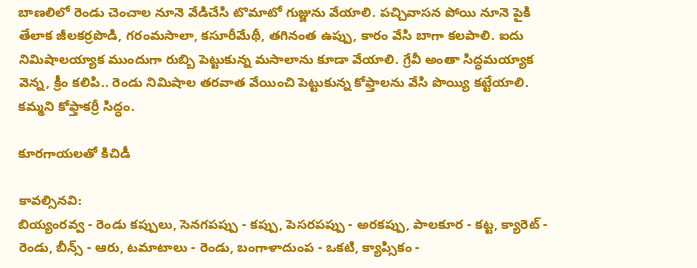బాణలిలో రెండు చెంచాల నూనె వేడిచేసి టొమాటో గుజ్జును వేయాలి. పచ్చివాసన పోయి నూనె పైకి తేలాక జీలకర్రపొడి, గరంమసాలా, కసూరీమేథీ, తగినంత ఉప్పు, కారం వేసి బాగా కలపాలి. ఐదు నిమిషాలయ్యాక ముందుగా రుబ్బి పెట్టుకున్న మసాలాను కూడా వేయాలి. గ్రేవీ అంతా సిద్ధమయ్యాక వెన్న, క్రీం కలిపి.. రెండు నిమిషాల తరవాత వేయించి పెట్టుకున్న కోఫ్తాలను వేసి పొయ్యి కట్టేయాలి. కమ్మని కోఫ్తాకర్రీ సిద్ధం.

కూరగాయలతో కిచిడీ

కావల్సినవి:
బియ్యంరవ్వ - రెండు కప్పులు, సెనగపప్పు - కప్పు, పెసరపప్పు - అరకప్పు, పాలకూర - కట్ట, క్యారెట్‌ - రెండు, బీన్స్‌ - ఆరు, టమాటాలు - రెండు, బంగాళాదుంప - ఒకటి, క్యాప్సికం -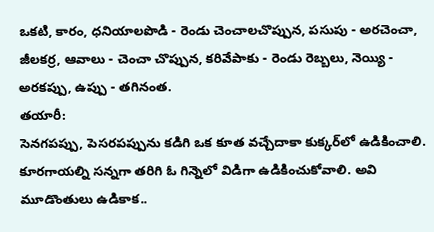ఒకటి, కారం, ధనియాలపొడి - రెండు చెంచాలచొప్పున, పసుపు - అరచెంచా, జీలకర్ర, ఆవాలు - చెంచా చొప్పున, కరివేపాకు - రెండు రెబ్బలు, నెయ్యి - అరకప్పు, ఉప్పు - తగినంత.
తయారీ:
సెనగపప్పు, పెసరపప్పును కడిగి ఒక కూత వచ్చేదాకా కుక్కర్‌లో ఉడికించాలి. కూరగాయల్ని సన్నగా తరిగి ఓ గిన్నెలో విడిగా ఉడికించుకోవాలి. అవి మూడొంతులు ఉడికాక..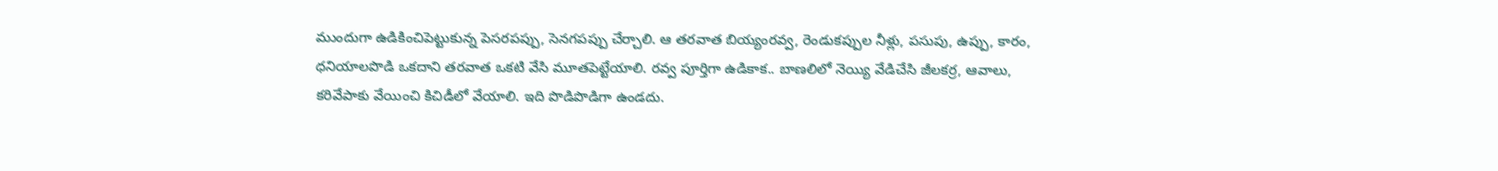ముందుగా ఉడికించిపెట్టుకున్న పెసరపప్పు, సెనగపప్పు చేర్చాలి. ఆ తరవాత బియ్యంరవ్వ, రెండుకప్పుల నీళ్లు, పసుపు, ఉప్పు, కారం, ధనియాలపొడి ఒకదాని తరవాత ఒకటి వేసి మూతపెట్టేయాలి. రవ్వ పూర్తిగా ఉడికాక.. బాణలిలో నెయ్యి వేడిచేసి జీలకర్ర, ఆవాలు, కరివేపాకు వేయించి కిచిడీలో వేయాలి. ఇది పొడిపొడిగా ఉండదు.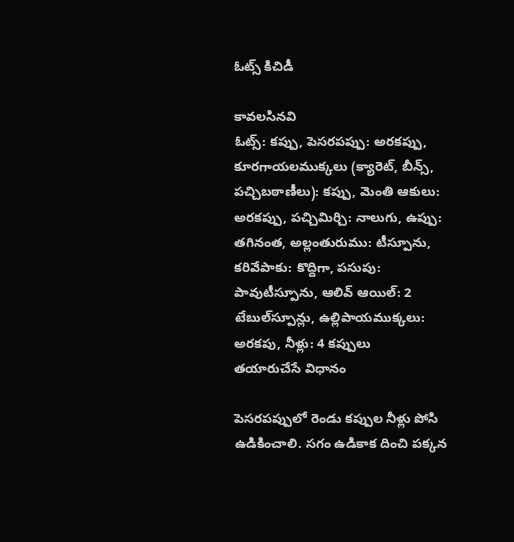ఓట్స్‌ కిచిడీ

కావలసినవి
ఓట్స్‌: కప్పు, పెసరపప్పు: అరకప్పు, కూరగాయలముక్కలు (క్యారెట్‌, బీన్స్‌, పచ్చిబఠాణీలు): కప్పు, మెంతి ఆకులు: అరకప్పు, పచ్చిమిర్చి: నాలుగు, ఉప్పు: తగినంత, అల్లంతురుము: టీస్పూను, కరివేపాకు: కొద్దిగా, పసుపు: పావుటీస్పూను, ఆలివ్‌ ఆయిల్‌: 2 టేబుల్‌స్పూన్లు, ఉల్లిపాయముక్కలు: అరకపు, నీళ్లు: 4 కప్పులు
తయారుచేసే విధానం

పెసరపప్పులో రెండు కప్పుల నీళ్లు పోసి ఉడికించాలి. సగం ఉడికాక దించి పక్కన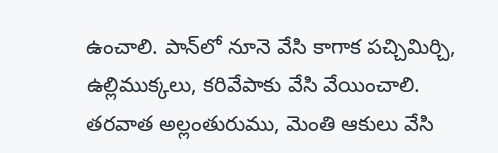ఉంచాలి. పాన్‌లో నూనె వేసి కాగాక పచ్చిమిర్చి, ఉల్లిముక్కలు, కరివేపాకు వేసి వేయించాలి. తరవాత అల్లంతురుము, మెంతి ఆకులు వేసి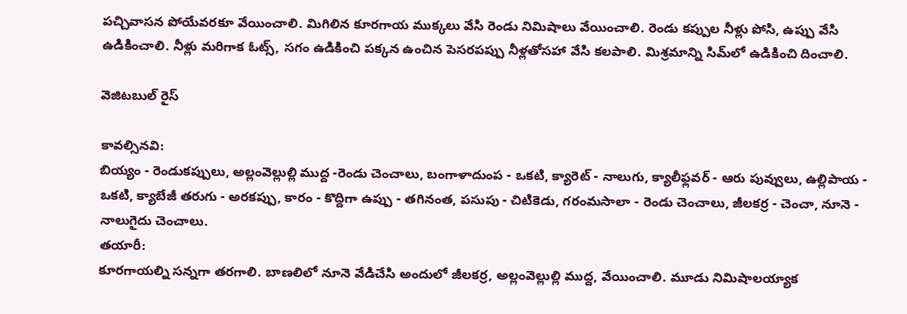పచ్చివాసన పోయేవరకూ వేయించాలి. మిగిలిన కూరగాయ ముక్కలు వేసి రెండు నిమిషాలు వేయించాలి. రెండు కప్పుల నీళ్లు పోసి, ఉప్పు వేసి ఉడికించాలి. నీళ్లు మరిగాక ఓట్స్‌, సగం ఉడికించి పక్కన ఉంచిన పెసరపప్పు నీళ్లతోసహా వేసి కలపాలి. మిశ్రమాన్ని సిమ్‌లో ఉడికించి దించాలి.

వెజిటబుల్‌ రైస్‌

కావల్సినవి:
బియ్యం - రెండుకప్పులు, అల్లంవెల్లుల్లి ముద్ద -రెండు చెంచాలు, బంగాళాదుంప - ఒకటి, క్యారెట్‌ - నాలుగు, క్యాలీఫ్లవర్‌ - ఆరు పువ్వులు, ఉల్లిపాయ - ఒకటి, క్యాబేజీ తరుగు - అరకప్పు, కారం - కొద్దిగా ఉప్పు - తగినంత, పసుపు - చిటికెడు, గరంమసాలా - రెండు చెంచాలు, జీలకర్ర - చెంచా, నూనె - నాలుగైదు చెంచాలు.
తయారీ:
కూరగాయల్ని సన్నగా తరగాలి. బాణలిలో నూనె వేడిచేసి అందులో జీలకర్ర, అల్లంవెల్లుల్లి ముద్ద, వేయించాలి. మూడు నిమిషాలయ్యాక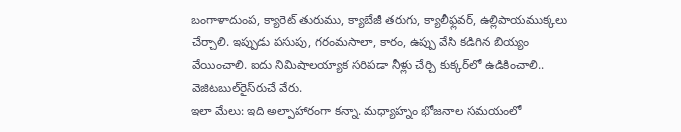బంగాళాదుంప, క్యారెట్‌ తురుము, క్యాబేజీ తరుగు, క్యాలీఫ్లవర్‌, ఉల్లిపాయముక్కలు చేర్చాలి. ఇప్పుడు పసుపు, గరంమసాలా, కారం, ఉప్పు వేసి కడిగిన బియ్యం వేయించాలి. ఐదు నిమిషాలయ్యాక సరిపడా నీళ్లు చేర్చి కుక్కర్‌లో ఉడికించాలి.. వెజిటబుల్‌రైస్‌రుచే వేరు.
ఇలా మేలు: ఇది అల్పాహారంగా కన్నా. మధ్యాహ్నం భోజనాల సమయంలో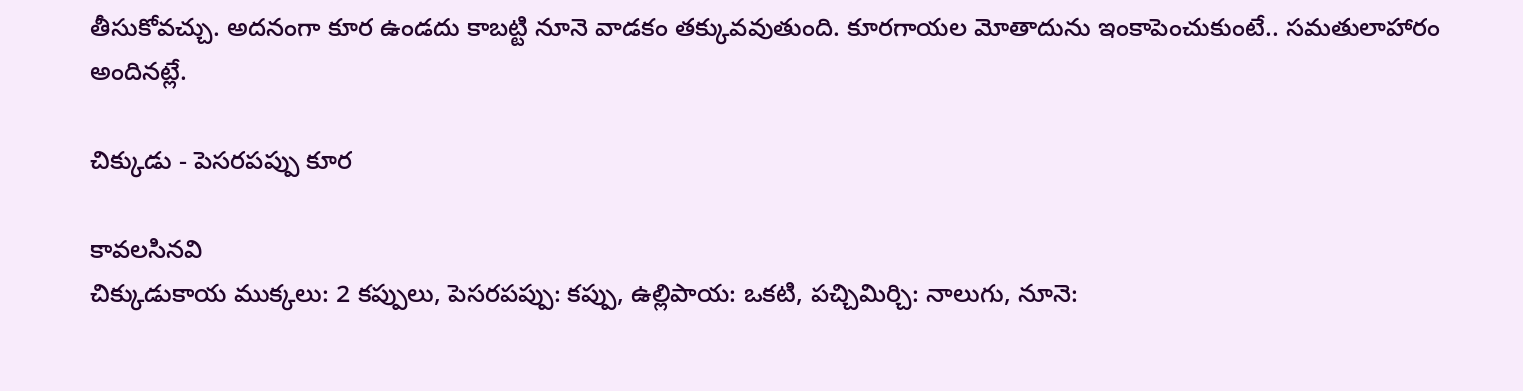తీసుకోవచ్చు. అదనంగా కూర ఉండదు కాబట్టి నూనె వాడకం తక్కువవుతుంది. కూరగాయల మోతాదును ఇంకాపెంచుకుంటే.. సమతులాహారం అందినట్లే.

చిక్కుడు - పెసరపప్పు కూర

కావలసినవి
చిక్కుడుకాయ ముక్కలు: 2 కప్పులు, పెసరపప్పు: కప్పు, ఉల్లిపాయ: ఒకటి, పచ్చిమిర్చి: నాలుగు, నూనె: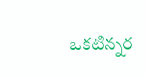ఒకటిన్నర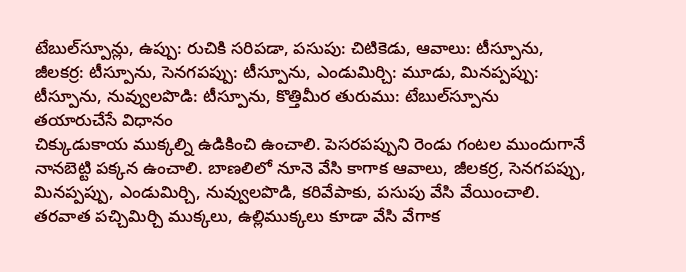టేబుల్‌స్పూన్లు, ఉప్పు: రుచికి సరిపడా, పసుపు: చిటికెడు, ఆవాలు: టీస్పూను, జీలకర్ర: టీస్పూను, సెనగపప్పు: టీస్పూను, ఎండుమిర్చి: మూడు, మినప్పప్పు: టీస్పూను, నువ్వులపొడి: టీస్పూను, కొత్తిమీర తురుము: టేబుల్‌స్పూను
తయారుచేసే విధానం
చిక్కుడుకాయ ముక్కల్ని ఉడికించి ఉంచాలి. పెసరపప్పుని రెండు గంటల ముందుగానే నానబెట్టి పక్కన ఉంచాలి. బాణలిలో నూనె వేసి కాగాక ఆవాలు, జీలకర్ర, సెనగపప్పు, మినప్పప్పు, ఎండుమిర్చి, నువ్వులపొడి, కరివేపాకు, పసుపు వేసి వేయించాలి. తరవాత పచ్చిమిర్చి ముక్కలు, ఉల్లిముక్కలు కూడా వేసి వేగాక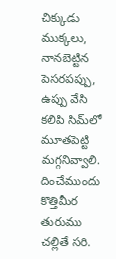చిక్కుడు ముక్కలు, నానబెట్టిన పెసరపప్పు, ఉప్పు వేసి కలిపి సిమ్‌లో మూతపెట్టి మగ్గనివ్వాలి. దించేముందు కొత్తిమీర తురుము చల్లితే సరి.